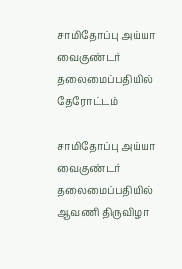சாமிதோப்பு அய்யா வைகுண்டர் தலைமைப்பதியில் தேரோட்டம்

சாமிதோப்பு அய்யா வைகுண்டர் தலைமைப்பதியில் ஆவணி திருவிழா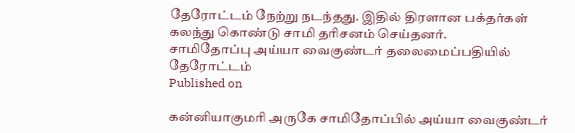தேரோட்டம் நேற்று நடந்தது. இதில் திரளான பக்தர்கள் கலந்து கொண்டு சாமி தரிசனம் செய்தனர்.
சாமிதோப்பு அய்யா வைகுண்டர் தலைமைப்பதியில் தேரோட்டம்
Published on

கன்னியாகுமரி அருகே சாமிதோப்பில் அய்யா வைகுண்டர்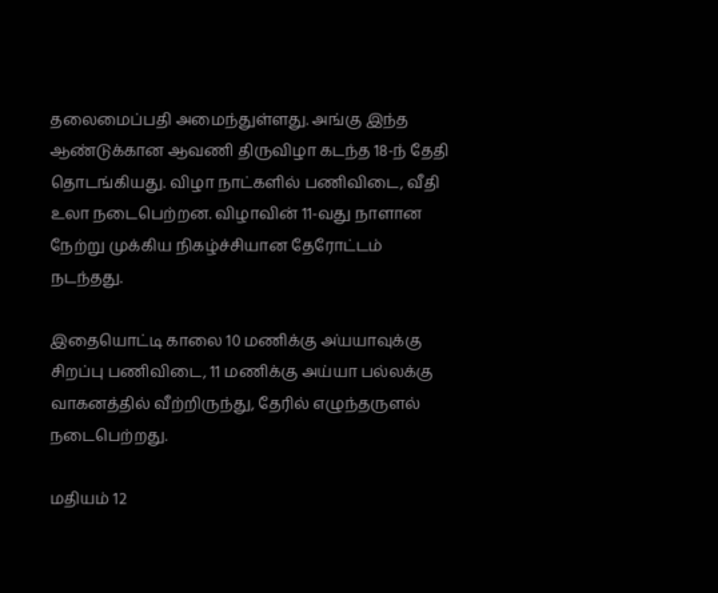தலைமைப்பதி அமைந்துள்ளது. அங்கு இந்த ஆண்டுக்கான ஆவணி திருவிழா கடந்த 18-ந் தேதி தொடங்கியது. விழா நாட்களில் பணிவிடை, வீதி உலா நடைபெற்றன. விழாவின் 11-வது நாளான நேற்று முக்கிய நிகழ்ச்சியான தேரோட்டம் நடந்தது.

இதையொட்டி காலை 10 மணிக்கு அ்யயாவுக்கு சிறப்பு பணிவிடை, 11 மணிக்கு அய்யா பல்லக்கு வாகனத்தில் வீற்றிருந்து, தேரில் எழுந்தருளல் நடைபெற்றது.

மதியம் 12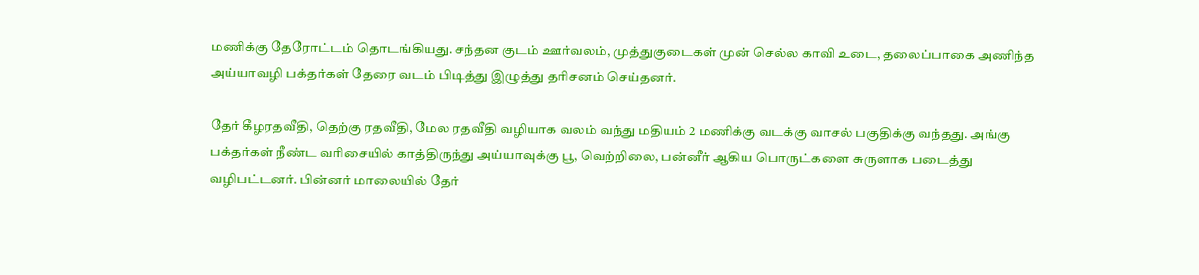மணிக்கு தேரோட்டம் தொடங்கியது. சந்தன குடம் ஊர்வலம், முத்துகுடைகள் முன் செல்ல காவி உடை, தலைப்பாகை அணிந்த அய்யாவழி பக்தர்கள் தேரை வடம் பிடித்து இழுத்து தரிசனம் செய்தனர்.

தேர் கீழரதவீதி, தெற்கு ரதவீதி, மேல ரதவீதி வழியாக வலம் வந்து மதியம் 2 மணிக்கு வடக்கு வாசல் பகுதிக்கு வந்தது. அங்கு பக்தர்கள் நீண்ட வரிசையில் காத்திருந்து அய்யாவுக்கு பூ, வெற்றிலை, பன்னீர் ஆகிய பொருட்களை சுருளாக படைத்து வழிபட்டனர். பின்னர் மாலையில் தேர்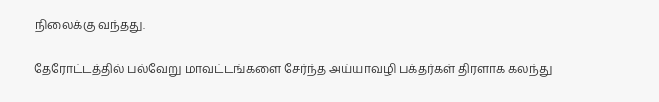நிலைக்கு வந்தது.

தேரோட்டத்தில் பல்வேறு மாவட்டங்களை சேர்ந்த அய்யாவழி பக்தர்கள் திரளாக கலந்து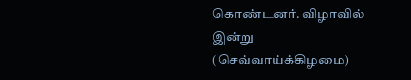கொண்டனர். விழாவில் இன்று (செவ்வாய்க்கிழமை)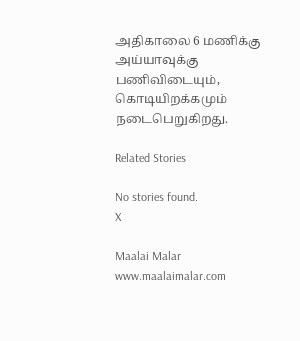அதிகாலை 6 மணிக்கு அய்யாவுக்கு பணிவிடையும், கொடியிறக்கமும் நடைபெறுகிறது.

Related Stories

No stories found.
X

Maalai Malar
www.maalaimalar.com